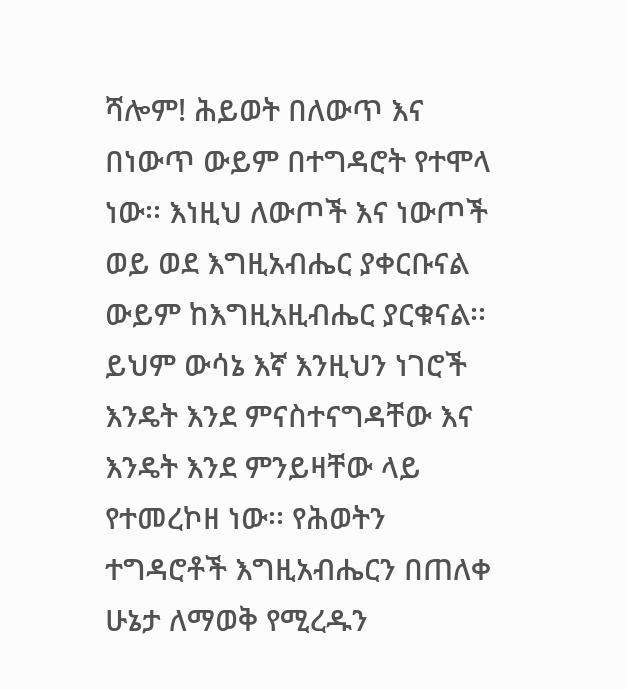ሻሎም! ሕይወት በለውጥ እና በነውጥ ውይም በተግዳሮት የተሞላ ነው፡፡ እነዚህ ለውጦች እና ነውጦች ወይ ወደ እግዚአብሔር ያቀርቡናል ውይም ከእግዚአዚብሔር ያርቁናል፡፡ ይህም ውሳኔ እኛ እንዚህን ነገሮች እንዴት እንደ ምናስተናግዳቸው እና እንዴት እንደ ምንይዛቸው ላይ የተመረኮዘ ነው፡፡ የሕወትን ተግዳሮቶች እግዚአብሔርን በጠለቀ ሁኔታ ለማወቅ የሚረዱን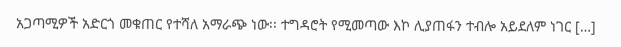አጋጣሚዎች አድርጎ መቁጠር የተሻለ አማራጭ ነው፡፡ ተግዳሮት የሚመጣው እኮ ሊያጠፋን ተብሎ አይደለም ነገር […]